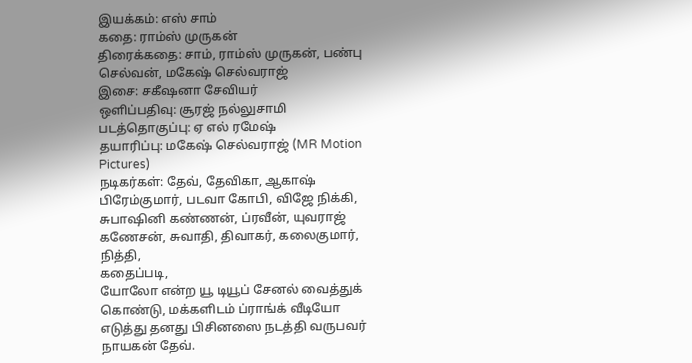இயக்கம்: எஸ் சாம்
கதை: ராம்ஸ் முருகன்
திரைக்கதை: சாம், ராம்ஸ் முருகன், பண்பு செல்வன், மகேஷ் செல்வராஜ்
இசை: சகீஷனா சேவியர்
ஒளிப்பதிவு: சூரஜ் நல்லுசாமி
படத்தொகுப்பு: ஏ எல் ரமேஷ்
தயாரிப்பு: மகேஷ் செல்வராஜ் (MR Motion Pictures)
நடிகர்கள்: தேவ், தேவிகா, ஆகாஷ் பிரேம்குமார், படவா கோபி, விஜே நிக்கி, சுபாஷினி கண்ணன், ப்ரவீன், யுவராஜ் கணேசன், சுவாதி, திவாகர், கலைகுமார், நித்தி,
கதைப்படி,
யோலோ என்ற யூ டியூப் சேனல் வைத்துக் கொண்டு, மக்களிடம் ப்ராங்க் வீடியோ எடுத்து தனது பிசினஸை நடத்தி வருபவர் நாயகன் தேவ்.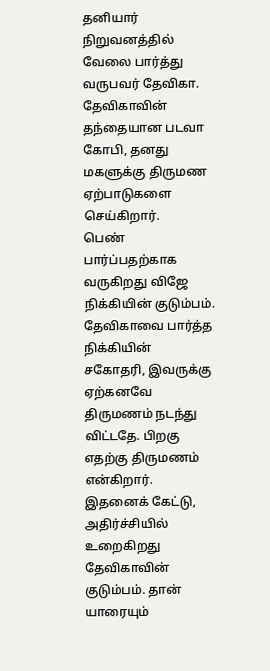தனியார் நிறுவனத்தில் வேலை பார்த்து வருபவர் தேவிகா. தேவிகாவின் தந்தையான படவா கோபி, தனது மகளுக்கு திருமண ஏற்பாடுகளை செய்கிறார்.
பெண் பார்ப்பதற்காக வருகிறது விஜே நிக்கியின் குடும்பம். தேவிகாவை பார்த்த நிக்கியின் சகோதரி, இவருக்கு ஏற்கனவே திருமணம் நடந்து விட்டதே. பிறகு எதற்கு திருமணம் என்கிறார்.
இதனைக் கேட்டு, அதிர்ச்சியில் உறைகிறது தேவிகாவின் குடும்பம். தான் யாரையும்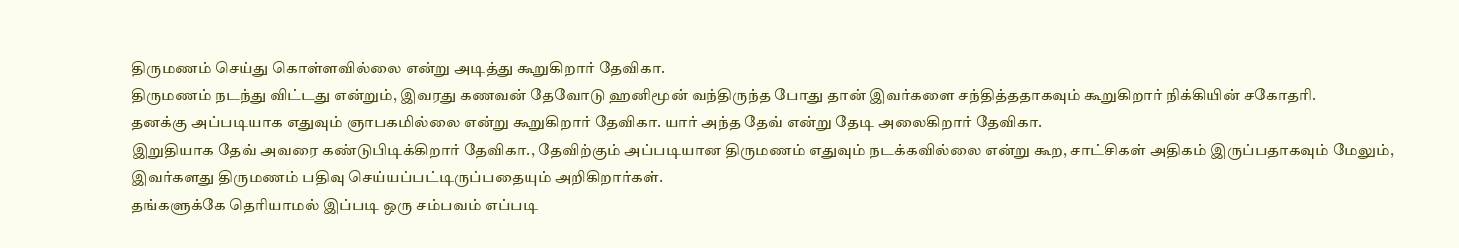திருமணம் செய்து கொள்ளவில்லை என்று அடித்து கூறுகிறார் தேவிகா.
திருமணம் நடந்து விட்டது என்றும், இவரது கணவன் தேவோடு ஹனிமூன் வந்திருந்த போது தான் இவர்களை சந்தித்ததாகவும் கூறுகிறார் நிக்கியின் சகோதரி.
தனக்கு அப்படியாக எதுவும் ஞாபகமில்லை என்று கூறுகிறார் தேவிகா. யார் அந்த தேவ் என்று தேடி அலைகிறார் தேவிகா.
இறுதியாக தேவ் அவரை கண்டுபிடிக்கிறார் தேவிகா., தேவிற்கும் அப்படியான திருமணம் எதுவும் நடக்கவில்லை என்று கூற, சாட்சிகள் அதிகம் இருப்பதாகவும் மேலும், இவர்களது திருமணம் பதிவு செய்யப்பட்டிருப்பதையும் அறிகிறார்கள்.
தங்களுக்கே தெரியாமல் இப்படி ஒரு சம்பவம் எப்படி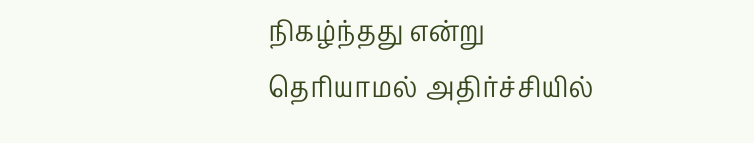நிகழ்ந்தது என்று தெரியாமல் அதிர்ச்சியில்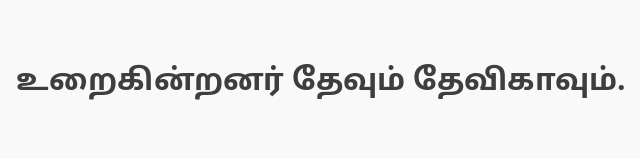உறைகின்றனர் தேவும் தேவிகாவும்.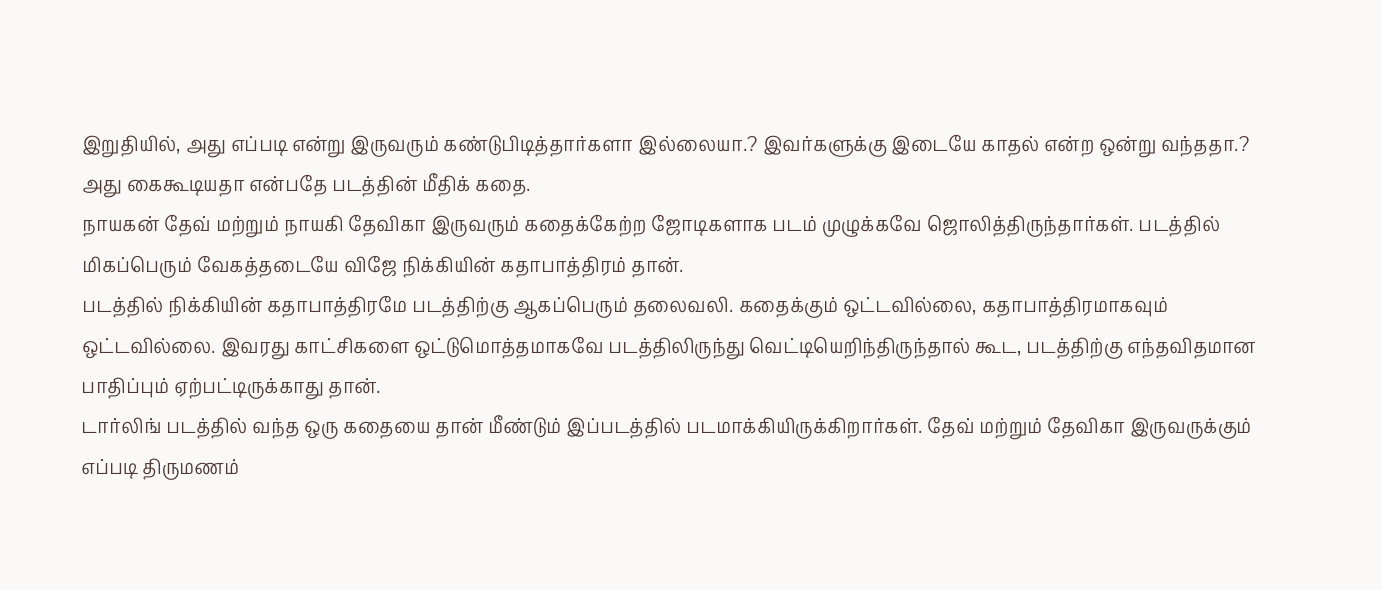இறுதியில், அது எப்படி என்று இருவரும் கண்டுபிடித்தார்களா இல்லையா.? இவர்களுக்கு இடையே காதல் என்ற ஒன்று வந்ததா.? அது கைகூடியதா என்பதே படத்தின் மீதிக் கதை.
நாயகன் தேவ் மற்றும் நாயகி தேவிகா இருவரும் கதைக்கேற்ற ஜோடிகளாக படம் முழுக்கவே ஜொலித்திருந்தார்கள். படத்தில் மிகப்பெரும் வேகத்தடையே விஜே நிக்கியின் கதாபாத்திரம் தான்.
படத்தில் நிக்கியின் கதாபாத்திரமே படத்திற்கு ஆகப்பெரும் தலைவலி. கதைக்கும் ஒட்டவில்லை, கதாபாத்திரமாகவும் ஒட்டவில்லை. இவரது காட்சிகளை ஒட்டுமொத்தமாகவே படத்திலிருந்து வெட்டியெறிந்திருந்தால் கூட, படத்திற்கு எந்தவிதமான பாதிப்பும் ஏற்பட்டிருக்காது தான்.
டார்லிங் படத்தில் வந்த ஒரு கதையை தான் மீண்டும் இப்படத்தில் படமாக்கியிருக்கிறார்கள். தேவ் மற்றும் தேவிகா இருவருக்கும் எப்படி திருமணம்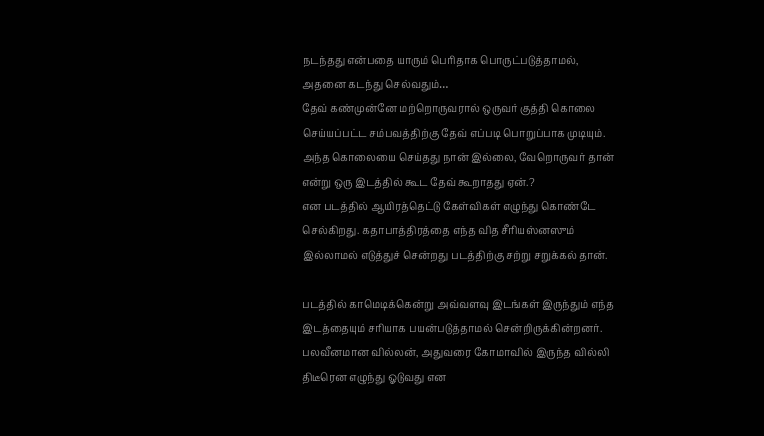நடந்தது என்பதை யாரும் பெரிதாக பொருட்படுத்தாமல், அதனை கடந்து செல்வதும்…
தேவ் கண்முன்னே மற்றொருவரால் ஒருவர் குத்தி கொலை செய்யப்பட்ட சம்பவத்திற்கு தேவ் எப்படி பொறுப்பாக முடியும். அந்த கொலையை செய்தது நான் இல்லை, வேறொருவர் தான் என்று ஒரு இடத்தில் கூட தேவ் கூறாதது ஏன்.?
என படத்தில் ஆயிரத்தெட்டு கேள்விகள் எழுந்து கொண்டே செல்கிறது. கதாபாத்திரத்தை எந்த வித சீரியஸ்னஸும் இல்லாமல் எடுத்துச் சென்றது படத்திற்கு சற்று சறுக்கல் தான்.

படத்தில் காமெடிக்கென்று அவ்வளவு இடங்கள் இருந்தும் எந்த இடத்தையும் சரியாக பயன்படுத்தாமல் சென்றிருக்கின்றனர். பலவீனமான வில்லன், அதுவரை கோமாவில் இருந்த வில்லி திடீரென எழுந்து ஓடுவது என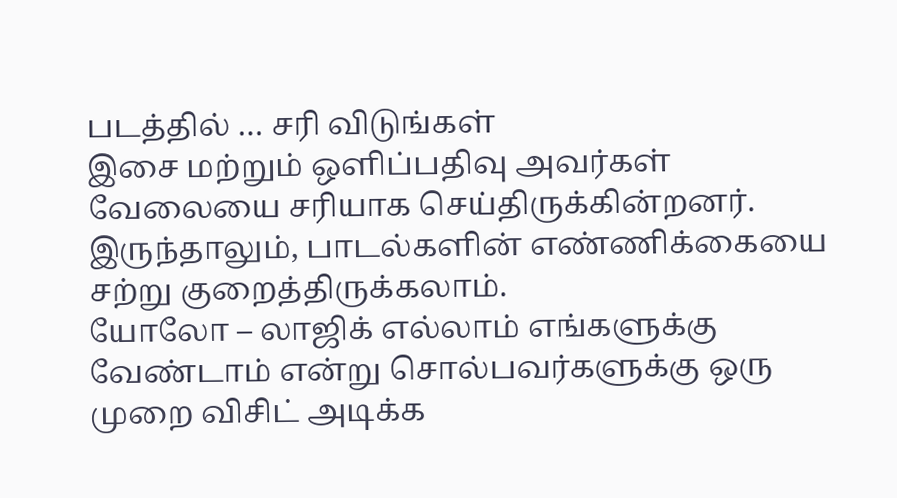படத்தில் … சரி விடுங்கள்
இசை மற்றும் ஒளிப்பதிவு அவர்கள் வேலையை சரியாக செய்திருக்கின்றனர். இருந்தாலும், பாடல்களின் எண்ணிக்கையை சற்று குறைத்திருக்கலாம்.
யோலோ – லாஜிக் எல்லாம் எங்களுக்கு வேண்டாம் என்று சொல்பவர்களுக்கு ஒரு முறை விசிட் அடிக்க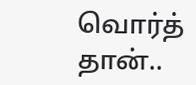வொர்த் தான்..